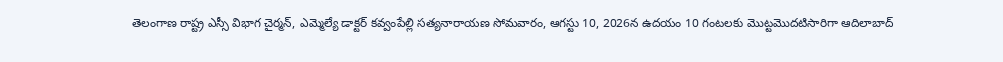తెలంగాణ రాష్ట్ర ఎస్సీ విభాగ చైర్మన్, ఎమ్మెల్యే డాక్టర్ కవ్వంపేల్లి సత్యనారాయణ సోమవారం, ఆగస్టు 10, 2026న ఉదయం 10 గంటలకు మొట్టమొదటిసారిగా ఆదిలాబాద్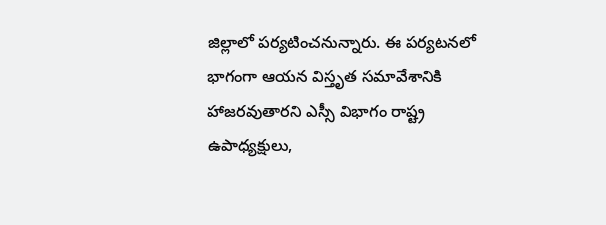జిల్లాలో పర్యటించనున్నారు. ఈ పర్యటనలో భాగంగా ఆయన విస్తృత సమావేశానికి హాజరవుతారని ఎస్సీ విభాగం రాష్ట్ర ఉపాధ్యక్షులు,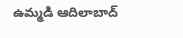ఉమ్మడి ఆదిలాబాద్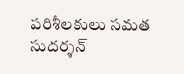పరిశీలకులు సమత సుదర్శన్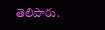తెలిపారు.